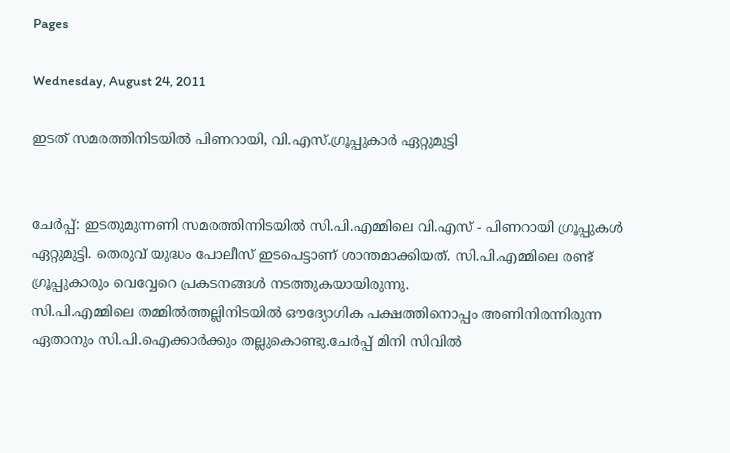Pages

Wednesday, August 24, 2011

ഇടത് സമരത്തിനിടയില്‍ പിണറായി, വി.എസ്.ഗ്രൂപ്പുകാര്‍ ഏറ്റുമുട്ടി


ചേര്‍പ്പ്: ഇടതുമുന്നണി സമരത്തിന്നിടയില്‍ സി.പി.എമ്മിലെ വി.എസ് - പിണറായി ഗ്രൂപ്പുകള്‍ ഏറ്റുമുട്ടി. തെരുവ് യുദ്ധം പോലീസ് ഇടപെട്ടാണ് ശാന്തമാക്കിയത്. സി.പി.എമ്മിലെ രണ്ട് ഗ്രൂപ്പുകാരും വെവ്വേറെ പ്രകടനങ്ങള്‍ നടത്തുകയായിരുന്നു.
സി.പി.എമ്മിലെ തമ്മില്‍ത്തല്ലിനിടയില്‍ ഔദ്യോഗിക പക്ഷത്തിനൊപ്പം അണിനിരന്നിരുന്ന ഏതാനും സി.പി.ഐക്കാര്‍ക്കും തല്ലുകൊണ്ടു.ചേര്‍പ്പ് മിനി സിവില്‍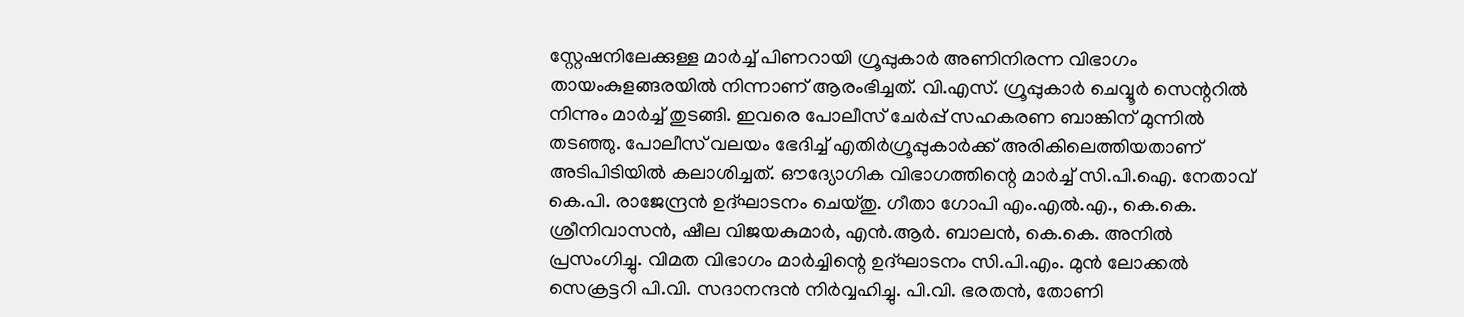സ്റ്റേഷനിലേക്കുള്ള മാര്‍ച്ച് പിണറായി ഗ്രൂപ്പുകാര്‍ അണിനിരന്ന വിഭാഗം തായംകുളങ്ങരയില്‍ നിന്നാണ് ആരംഭിച്ചത്. വി.എസ്. ഗ്രൂപ്പുകാര്‍ ചെവ്വൂര്‍ സെന്ററില്‍ നിന്നും മാര്‍ച്ച് തുടങ്ങി. ഇവരെ പോലീസ് ചേര്‍പ്പ് സഹകരണ ബാങ്കിന് മുന്നില്‍ തടഞ്ഞു. പോലീസ് വലയം ഭേദിച്ച് എതിര്‍ഗ്രൂപ്പുകാര്‍ക്ക് അരികിലെത്തിയതാണ് അടിപിടിയില്‍ കലാശിച്ചത്. ഔദ്യോഗിക വിഭാഗത്തിന്റെ മാര്‍ച്ച് സി.പി.ഐ. നേതാവ് കെ.പി. രാജേന്ദ്രന്‍ ഉദ്ഘാടനം ചെയ്തു. ഗീതാ ഗോപി എം.എല്‍.എ., കെ.കെ. ശ്രീനിവാസന്‍, ഷീല വിജയകുമാര്‍, എന്‍.ആര്‍. ബാലന്‍, കെ.കെ. അനില്‍ പ്രസംഗിച്ചു. വിമത വിഭാഗം മാര്‍ച്ചിന്റെ ഉദ്ഘാടനം സി.പി.എം. മുന്‍ ലോക്കല്‍ സെക്രട്ടറി പി.വി. സദാനന്ദന്‍ നിര്‍വ്വഹിച്ചു. പി.വി. ഭരതന്‍, തോണി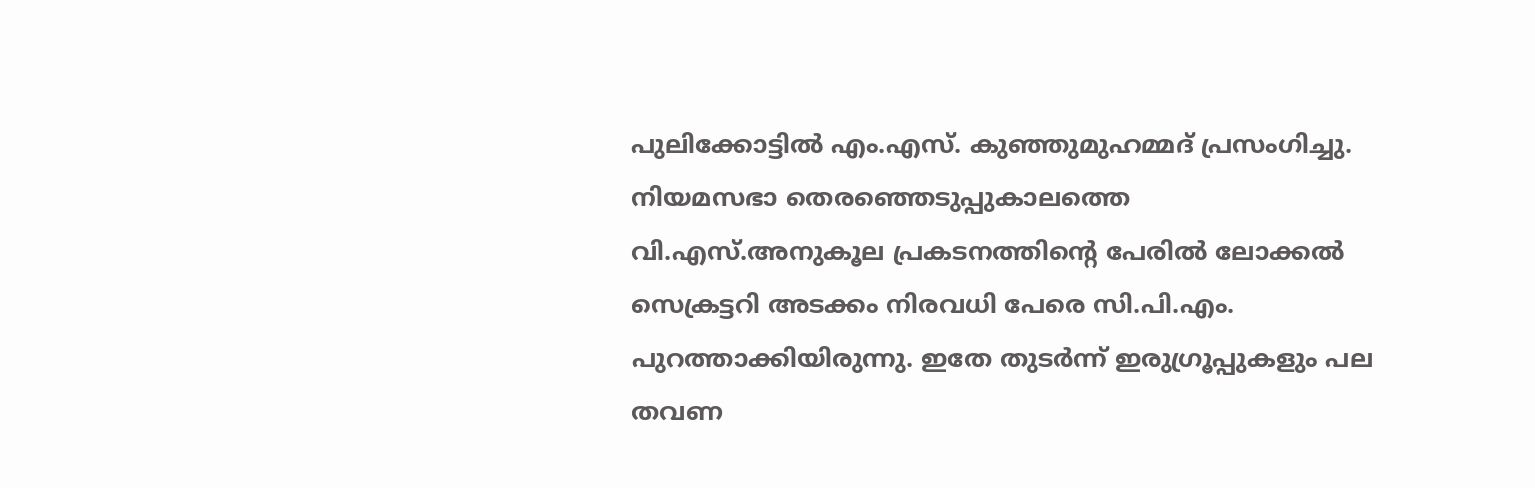പുലിക്കോട്ടില്‍ എം.എസ്. കുഞ്ഞുമുഹമ്മദ് പ്രസംഗിച്ചു. നിയമസഭാ തെരഞ്ഞെടുപ്പുകാലത്തെ വി.എസ്.അനുകൂല പ്രകടനത്തിന്റെ പേരില്‍ ലോക്കല്‍ സെക്രട്ടറി അടക്കം നിരവധി പേരെ സി.പി.എം. പുറത്താക്കിയിരുന്നു. ഇതേ തുടര്‍ന്ന് ഇരുഗ്രൂപ്പുകളും പല തവണ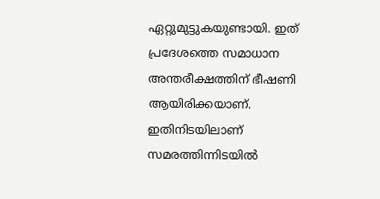ഏറ്റുമുട്ടുകയുണ്ടായി. ഇത് പ്രദേശത്തെ സമാധാന അന്തരീക്ഷത്തിന് ഭീഷണി ആയിരിക്കയാണ്. ഇതിനിടയിലാണ് സമരത്തിന്നിടയില്‍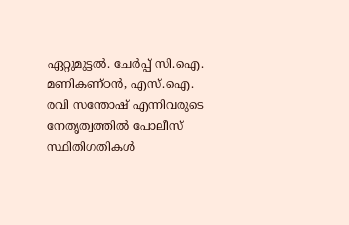ഏറ്റുമുട്ടല്‍. ചേര്‍പ്പ് സി.ഐ. മണികണ്ഠന്‍, എസ്.ഐ. രവി സന്തോഷ് എന്നിവരുടെ നേതൃത്വത്തില്‍ പോലീസ് സ്ഥിതിഗതികള്‍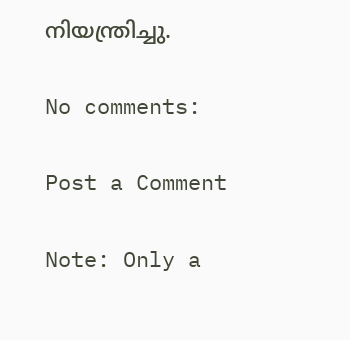നിയന്ത്രിച്ചു.

No comments:

Post a Comment

Note: Only a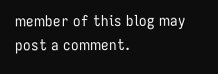member of this blog may post a comment.